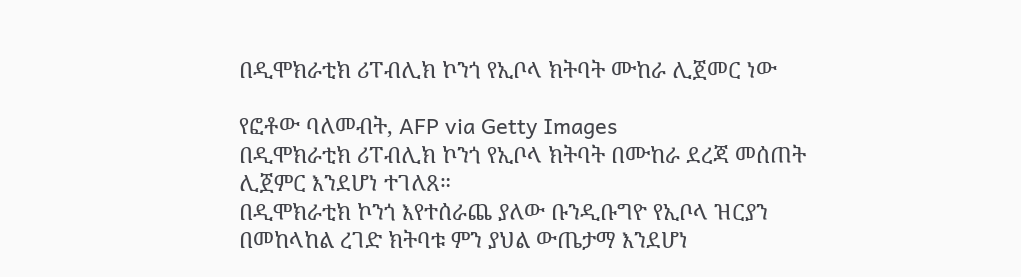በዲሞክራቲክ ሪፐብሊክ ኮንጎ የኢቦላ ክትባት ሙከራ ሊጀመር ነው

የፎቶው ባለመብት, AFP via Getty Images
በዲሞክራቲክ ሪፐብሊክ ኮንጎ የኢቦላ ክትባት በሙከራ ደረጃ መሰጠት ሊጀምር እንደሆነ ተገለጸ።
በዲሞክራቲክ ኮንጎ እየተሰራጨ ያለው ቡንዲቡግዮ የኢቦላ ዝርያን በመከላከል ረገድ ክትባቱ ምን ያህል ውጤታማ እንደሆነ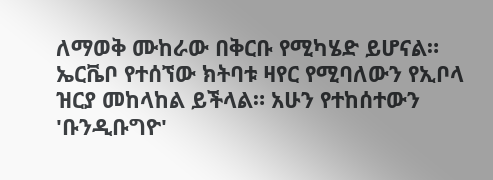ለማወቅ ሙከራው በቅርቡ የሚካሄድ ይሆናል።
ኤርቬቦ የተሰኘው ክትባቱ ዛየር የሚባለውን የኢቦላ ዝርያ መከላከል ይችላል። አሁን የተከሰተውን 'ቡንዲቡግዮ'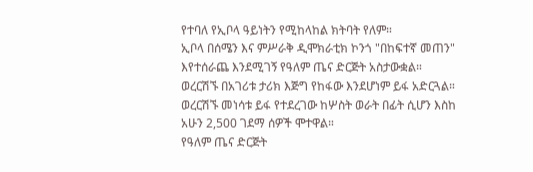የተባለ የኢቦላ ዓይነትን የሚከላከል ክትባት የለም።
ኢቦላ በሰሜን እና ምሥራቅ ዲሞክራቲክ ኮንጎ "በከፍተኛ መጠን" እየተሰራጨ እንደሚገኝ የዓለም ጤና ድርጅት አስታውቋል። ወረርሽኙ በአገሪቱ ታሪክ እጅግ የከፋው እንደሆነም ይፋ አድርጓል።
ወረርሽኙ መነሳቱ ይፋ የተደረገው ከሦስት ወራት በፊት ሲሆን እስከ አሁን 2,500 ገደማ ሰዎች ሞተዋል።
የዓለም ጤና ድርጅት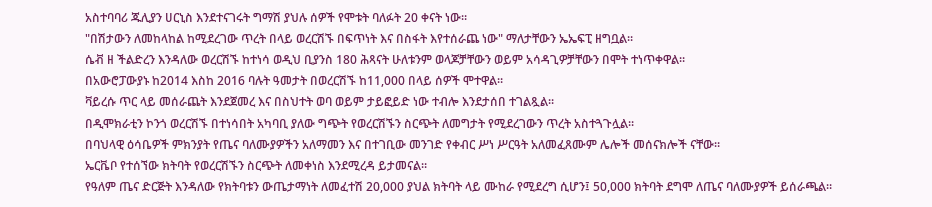አስተባባሪ ጁሊያን ሀርኒስ እንደተናገሩት ግማሽ ያህሉ ሰዎች የሞቱት ባለፉት 20 ቀናት ነው።
"በሽታውን ለመከላከል ከሚደረገው ጥረት በላይ ወረርሽኙ በፍጥነት እና በስፋት እየተሰራጨ ነው" ማለታቸውን ኤኤፍፒ ዘግቧል።
ሴቭ ዘ ችልድረን እንዳለው ወረርሽኙ ከተነሳ ወዲህ ቢያንስ 180 ሕጻናት ሁለቱንም ወላጆቻቸውን ወይም አሳዳጊዎቻቸውን በሞት ተነጥቀዋል።
በአውሮፓውያኑ ከ2014 እስከ 2016 ባሉት ዓመታት በወረርሽኙ ከ11,000 በላይ ሰዎች ሞተዋል።
ቫይረሱ ጥር ላይ መሰራጨት እንደጀመረ እና በስህተት ወባ ወይም ታይፎይድ ነው ተብሎ እንደታሰበ ተገልጿል።
በዲሞክራቲን ኮንጎ ወረርሽኙ በተነሳበት አካባቢ ያለው ግጭት የወረርሽኙን ስርጭት ለመግታት የሚደረገውን ጥረት አስተጓጉሏል።
በባህላዊ ዕሳቤዎች ምክንያት የጤና ባለሙያዎችን አለማመን እና በተገቢው መንገድ የቀብር ሥነ ሥርዓት አለመፈጸሙም ሌሎች መሰናክሎች ናቸው።
ኤርቬቦ የተሰኘው ክትባት የወረርሽኙን ስርጭት ለመቀነስ እንደሚረዳ ይታመናል።
የዓለም ጤና ድርጅት እንዳለው የክትባቱን ውጤታማነት ለመፈተሽ 20,000 ያህል ክትባት ላይ ሙከራ የሚደረግ ሲሆን፤ 50,000 ክትባት ደግሞ ለጤና ባለሙያዎች ይሰራጫል።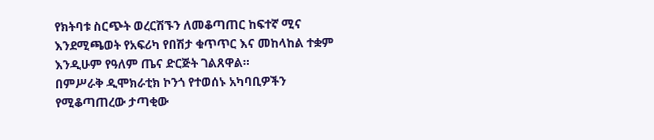የክትባቱ ስርጭት ወረርሽኙን ለመቆጣጠር ከፍተኛ ሚና እንደሚጫወት የአፍሪካ የበሽታ ቁጥጥር እና መከላከል ተቋም እንዲሁም የዓለም ጤና ድርጅት ገልጸዋል።
በምሥራቅ ዲሞክራቲክ ኮንጎ የተወሰኑ አካባቢዎችን የሚቆጣጠረው ታጣቂው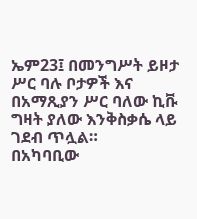ኤም23፤ በመንግሥት ይዞታ ሥር ባሉ ቦታዎች እና በአማጺያን ሥር ባለው ኪቩ ግዛት ያለው እንቅስቃሴ ላይ ገደብ ጥሏል።
በአካባቢው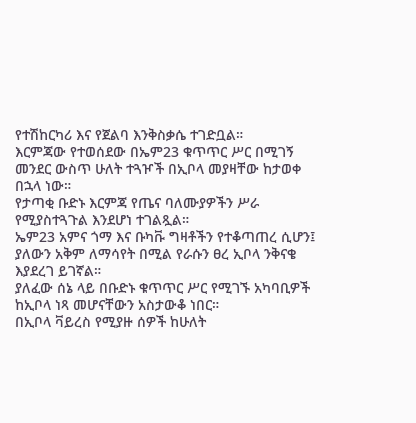የተሽከርካሪ እና የጀልባ እንቅስቃሴ ተገድቧል።
እርምጃው የተወሰደው በኤም23 ቁጥጥር ሥር በሚገኝ መንደር ውስጥ ሁለት ተጓዦች በኢቦላ መያዛቸው ከታወቀ በኋላ ነው።
የታጣቂ ቡድኑ እርምጃ የጤና ባለሙያዎችን ሥራ የሚያስተጓጉል እንደሆነ ተገልጿል።
ኤም23 አምና ጎማ እና ቡካቩ ግዛቶችን የተቆጣጠረ ሲሆን፤ ያለውን አቅም ለማሳየት በሚል የራሱን ፀረ ኢቦላ ንቅናቄ እያደረገ ይገኛል።
ያለፈው ሰኔ ላይ በቡድኑ ቁጥጥር ሥር የሚገኙ አካባቢዎች ከኢቦላ ነጻ መሆናቸውን አስታውቆ ነበር።
በኢቦላ ቫይረስ የሚያዙ ሰዎች ከሁለት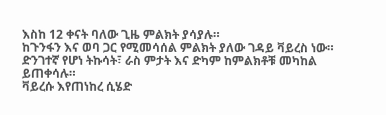እስከ 12 ቀናት ባለው ጊዜ ምልክት ያሳያሉ።
ከጉንፋን እና ወባ ጋር የሚመሳሰል ምልክት ያለው ገዳይ ቫይረስ ነው። ድንገተኛ የሆነ ትኩሳት፣ ራስ ምታት እና ድካም ከምልክቶቹ መካከል ይጠቀሳሉ።
ቫይረሱ እየጠነከረ ሲሄድ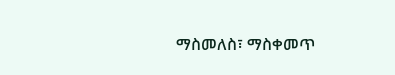ማስመለስ፣ ማስቀመጥ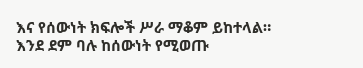እና የሰውነት ክፍሎች ሥራ ማቆም ይከተላል።
እንደ ደም ባሉ ከሰውነት የሚወጡ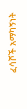ፈሳሾች አማካኝነት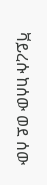ቫይረሱ ከሰው ወደ ሰው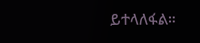ይተላለፋል።